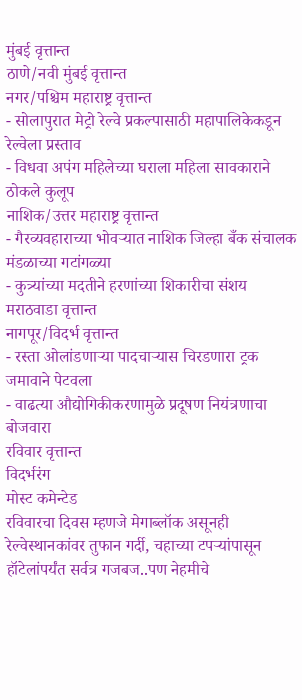मुंबई वृत्तान्त
ठाणे/नवी मुंबई वृत्तान्त
नगर/पश्चिम महाराष्ट्र वृत्तान्त
- सोलापुरात मेट्रो रेल्वे प्रकल्पासाठी महापालिकेकडून रेल्वेला प्रस्ताव
- विधवा अपंग महिलेच्या घराला महिला सावकाराने ठोकले कुलूप
नाशिक/उत्तर महाराष्ट्र वृत्तान्त
- गैरव्यवहाराच्या भोवऱ्यात नाशिक जिल्हा बँक संचालक मंडळाच्या गटांगळ्या
- कुत्र्यांच्या मदतीने हरणांच्या शिकारीचा संशय
मराठवाडा वृत्तान्त
नागपूर/विदर्भ वृत्तान्त
- रस्ता ओलांडणाऱ्या पादचाऱ्यास चिरडणारा ट्रक जमावाने पेटवला
- वाढत्या औद्योगिकीकरणामुळे प्रदूषण नियंत्रणाचा बोजवारा
रविवार वृत्तान्त
विदर्भरंग
मोस्ट कमेन्टेड
रविवारचा दिवस म्हणजे मेगाब्लॉक असूनही रेल्वेस्थानकांवर तुफान गर्दी, चहाच्या टपऱ्यांपासून हॉटेलांपर्यंत सर्वत्र गजबज..पण नेहमीचे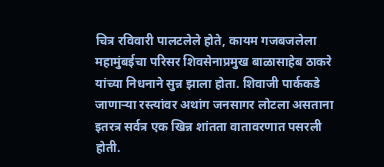चित्र रविवारी पालटलेले होते, कायम गजबजलेला महामुंबईचा परिसर शिवसेनाप्रमुख बाळासाहेब ठाकरे यांच्या निधनाने सुन्न झाला होता. शिवाजी पार्ककडे जाणाऱ्या रस्त्यांवर अथांग जनसागर लोटला असताना इतरत्र सर्वत्र एक खिन्न शांतता वातावरणात पसरली होती.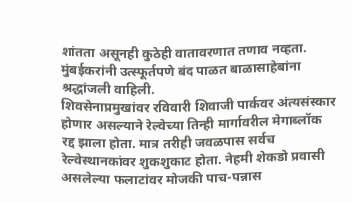शांतता असूनही कुठेही वातावरणात तणाव नव्हता. मुंबईकरांनी उत्स्फूर्तपणे बंद पाळत बाळासाहेबांना श्रद्धांजली वाहिली.
शिवसेनाप्रमुखांवर रविवारी शिवाजी पार्कवर अंत्यसंस्कार होणार असल्याने रेल्वेच्या तिन्ही मार्गावरील मेगाब्लॉक रद्द झाला होता. मात्र तरीही जवळपास सर्वच रेल्वेस्थानकांवर शुकशुकाट होता. नेहमी शेकडो प्रवासी असलेल्या फलाटांवर मोजकी पाच-पन्नास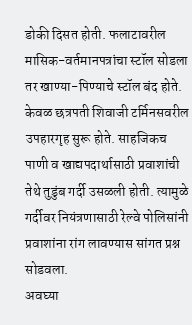डोकी दिसत होती. फलाटावरील मासिक-वर्तमानपत्रांचा स्टॉल सोडला तर खाण्या-पिण्याचे स्टॉल बंद होते. केवळ छत्रपती शिवाजी टर्मिनसवरील उपहारगृह सुरू होते. साहजिकच पाणी व खाद्यपदार्थासाठी प्रवाशांची तेथे तुडुंब गर्दी उसळली होती. त्यामुळे गर्दीवर नियंत्रणासाठी रेल्वे पोलिसांनी प्रवाशांना रांग लावण्यास सांगत प्रश्न सोडवला.
अवघ्या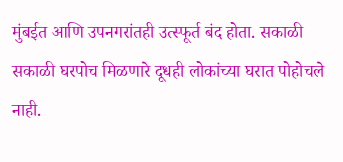मुंबईत आणि उपनगरांतही उत्स्फूर्त बंद होता. सकाळी सकाळी घरपोच मिळणारे दूधही लोकांच्या घरात पोहोचले नाही.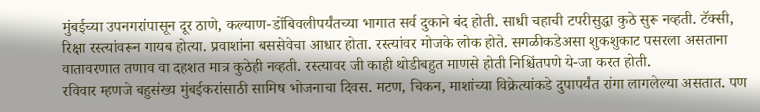मुंबईच्या उपनगरांपासून दूर ठाणे, कल्याण-डोंबिवलीपर्यंतच्या भागात सर्व दुकाने बंद होती. साधी चहाची टपरीसुद्धा कुठे सुरू नव्हती. टॅक्सी, रिक्षा रस्त्यांवरून गायब होत्या. प्रवाशांना बससेवेचा आधार होता. रस्त्यांवर मोजके लोक होते. सगळीकडेअसा शुकशुकाट पसरला असताना वातावरणात तणाव वा दहशत मात्र कुठेही नव्हती. रस्त्यावर जी काही थोडीबहुत माणसे होती निश्चिंतपणे ये-जा करत होती.
रविवार म्हणजे बहुसंख्य मुंबईकरांसाठी सामिष भोजनाचा दिवस. मटण, चिकन, माशांच्या विक्रेत्यांकडे दुपापर्यंत रांगा लागलेल्या असतात. पण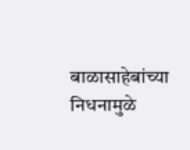बाळासाहेबांच्या निधनामुळे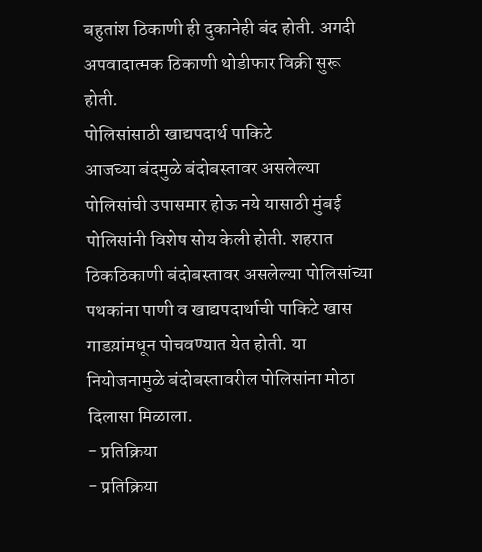बहुतांश ठिकाणी ही दुकानेही बंद होती. अगदी अपवादात्मक ठिकाणी थोडीफार विक्री सुरू होती.
पोलिसांसाठी खाद्यपदार्थ पाकिटे
आजच्या बंदमुळे बंदोबस्तावर असलेल्या पोलिसांची उपासमार होऊ नये यासाठी मुंबई पोलिसांनी विशेष सोय केली होती. शहरात ठिकठिकाणी बंदोबस्तावर असलेल्या पोलिसांच्या पथकांना पाणी व खाद्यपदार्थाची पाकिटे खास गाडय़ांमधून पोचवण्यात येत होती. या नियोजनामुळे बंदोबस्तावरील पोलिसांना मोठा दिलासा मिळाला.
- प्रतिक्रिया
- प्रतिक्रिया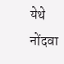येथे नोंदवा